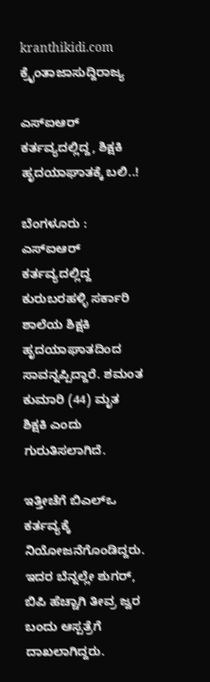kranthikidi.com
ಕ್ರೈಂತಾಜಾಸುದ್ದಿರಾಜ್ಯ

ಎಸ್‌ಐಆರ್ ಕರ್ತವ್ಯದಲ್ಲಿದ್ದ, ಶಿಕ್ಷಕಿ ಹೃದಯಾಘಾತಕ್ಕೆ ಬಲಿ..!

ಬೆಂಗಳೂರು : ಎಸ್‌ಐಆರ್ ಕರ್ತವ್ಯದಲ್ಲಿದ್ದ ಕುರುಬರಹಳ್ಳಿ ಸರ್ಕಾರಿ ಶಾಲೆಯ ಶಿಕ್ಷಕಿ ಹೃದಯಾಘಾತದಿಂದ ಸಾವನ್ನಪ್ಪಿದ್ದಾರೆ. ಶಮಂತ ಕುಮಾರಿ (44) ಮೃತ ಶಿಕ್ಷಕಿ ಎಂದು ಗುರುತಿಸಲಾಗಿದೆ.

ಇತ್ತೀಚೆಗೆ ಬಿಎಲ್ಒ ಕರ್ತವ್ಯಕ್ಕೆ ನಿಯೋಜನೆಗೊಂಡಿದ್ದರು. ಇದರ ಬೆನ್ನಲ್ಲೇ ಶುಗರ್, ಬಿಪಿ ಹೆಚ್ಚಾಗಿ ತೀವ್ರ ಜ್ವರ ಬಂದು ಆಸ್ಪತ್ರೆಗೆ ದಾಖಲಾಗಿದ್ದರು.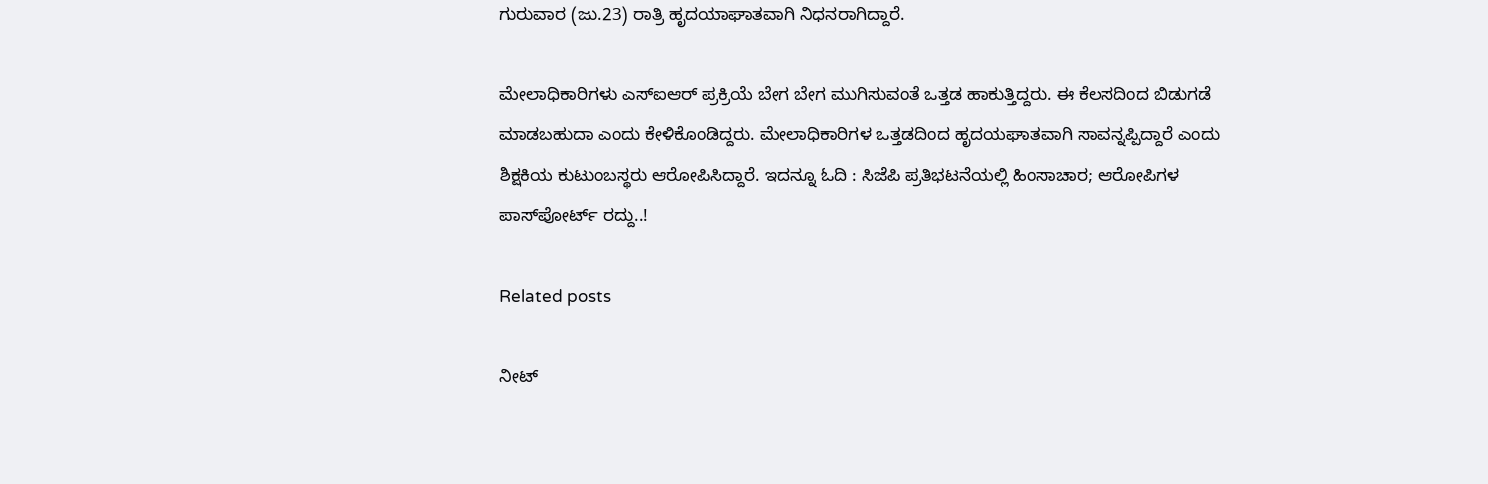ಗುರುವಾರ (ಜು.23) ರಾತ್ರಿ ಹೃದಯಾಘಾತವಾಗಿ ನಿಧನರಾಗಿದ್ದಾರೆ.

ಮೇಲಾಧಿಕಾರಿಗಳು ಎಸ್‌ಐಆರ್ ಪ್ರಕ್ರಿಯೆ ಬೇಗ ಬೇಗ ಮುಗಿಸುವಂತೆ ಒತ್ತಡ ಹಾಕುತ್ತಿದ್ದರು. ಈ ಕೆಲಸದಿಂದ ಬಿಡುಗಡೆ ಮಾಡಬಹುದಾ ಎಂದು ಕೇಳಿಕೊಂಡಿದ್ದರು. ಮೇಲಾಧಿಕಾರಿಗಳ ಒತ್ತಡದಿಂದ ಹೃದಯಘಾತವಾಗಿ ಸಾವನ್ನಪ್ಪಿದ್ದಾರೆ ಎಂದು ಶಿಕ್ಷಕಿಯ ಕುಟುಂಬಸ್ಥರು ಆರೋಪಿಸಿದ್ದಾರೆ. ಇದನ್ನೂ ಓದಿ : ಸಿಜೆಪಿ ಪ್ರತಿಭಟನೆಯಲ್ಲಿ ಹಿಂಸಾಚಾರ; ಆರೋಪಿಗಳ ಪಾಸ್‌ಪೋರ್ಟ್ ರದ್ದು..!

Related posts

ನೀಟ್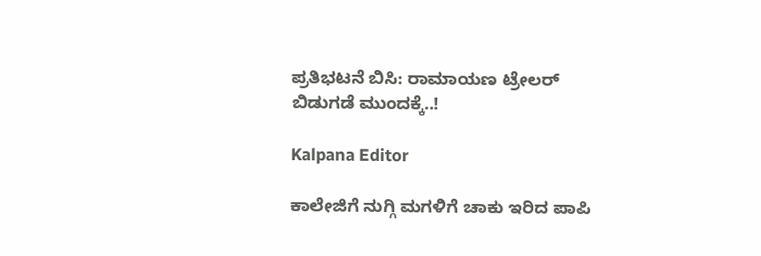ಪ್ರತಿಭಟನೆ ಬಿಸಿ: ರಾಮಾಯಣ ಟ್ರೇಲರ್ ಬಿಡುಗಡೆ ಮುಂದಕ್ಕೆ..!

Kalpana Editor

ಕಾಲೇಜಿಗೆ ನುಗ್ಗಿ ಮಗಳಿಗೆ ಚಾಕು ಇರಿದ ಪಾಪಿ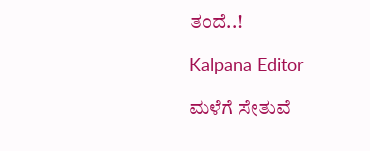ತಂದೆ..!

Kalpana Editor

ಮಳೆಗೆ ಸೇತುವೆ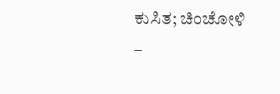ಕುಸಿತ; ಚಿಂಚೋಳಿ –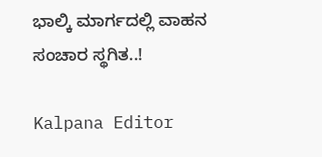ಭಾಲ್ಕಿ ಮಾರ್ಗದಲ್ಲಿ ವಾಹನ ಸಂಚಾರ ಸ್ಥಗಿತ..!

Kalpana Editor